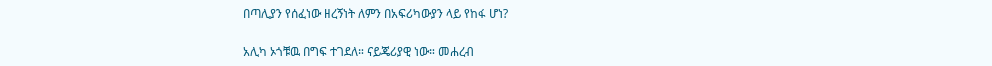በጣሊያን የሰፈነው ዘረኝነት ለምን በአፍሪካውያን ላይ የከፋ ሆነ?

አሊካ ኦጎቹዉ በግፍ ተገደለ። ናይጄሪያዊ ነው። መሐረብ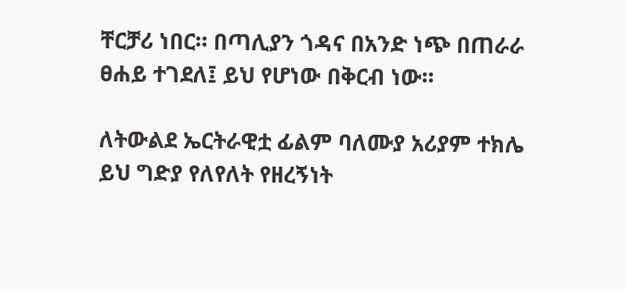ቸርቻሪ ነበር። በጣሊያን ጎዳና በአንድ ነጭ በጠራራ ፀሐይ ተገደለ፤ ይህ የሆነው በቅርብ ነው።

ለትውልደ ኤርትራዊቷ ፊልም ባለሙያ አሪያም ተክሌ ይህ ግድያ የለየለት የዘረኝነት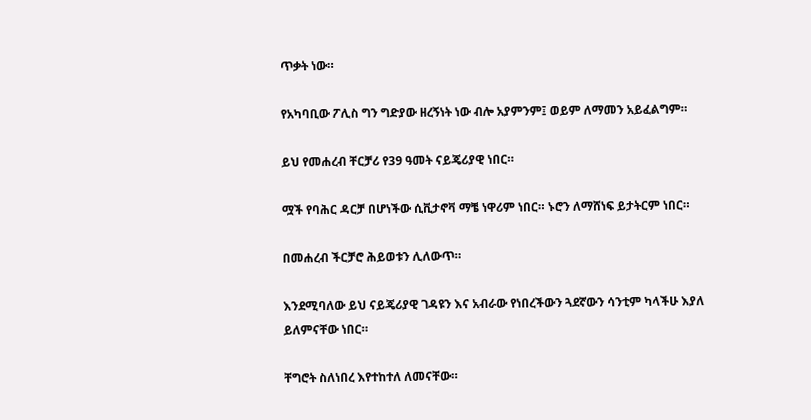ጥቃት ነው።

የአካባቢው ፖሊስ ግን ግድያው ዘረኝነት ነው ብሎ አያምንም፤ ወይም ለማመን አይፈልግም።

ይህ የመሐረብ ቸርቻሪ የ39 ዓመት ናይጄሪያዊ ነበር።

ሟች የባሕር ዳርቻ በሆነችው ሲቪታኖቫ ማቼ ነዋሪም ነበር። ኑሮን ለማሸነፍ ይታትርም ነበር።

በመሐረብ ችርቻሮ ሕይወቱን ሊለውጥ።

እንደሚባለው ይህ ናይጄሪያዊ ገዳዩን እና አብራው የነበረችውን ጓደኛውን ሳንቲም ካላችሁ እያለ ይለምናቸው ነበር።

ቸግሮት ስለነበረ እየተከተለ ለመናቸው።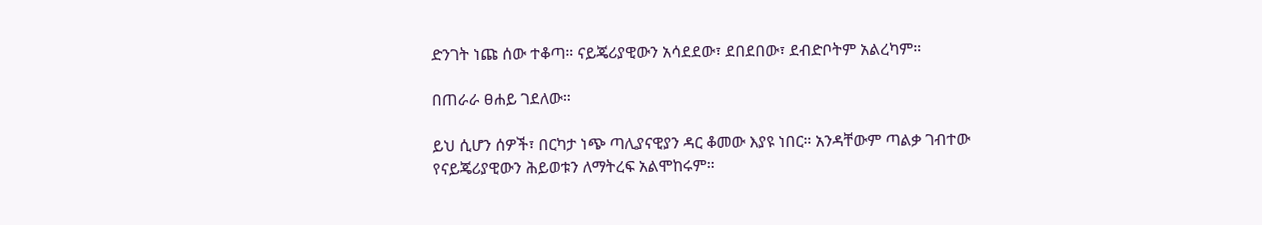ድንገት ነጩ ሰው ተቆጣ። ናይጄሪያዊውን አሳደደው፣ ደበደበው፣ ደብድቦትም አልረካም።

በጠራራ ፀሐይ ገደለው።

ይህ ሲሆን ሰዎች፣ በርካታ ነጭ ጣሊያናዊያን ዳር ቆመው እያዩ ነበር። አንዳቸውም ጣልቃ ገብተው የናይጄሪያዊውን ሕይወቱን ለማትረፍ አልሞከሩም።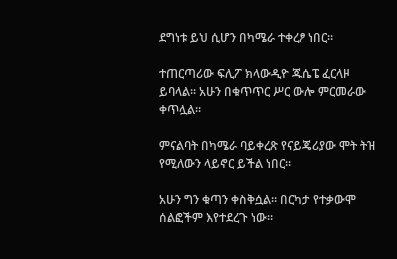ደግነቱ ይህ ሲሆን በካሜራ ተቀረፆ ነበር።

ተጠርጣሪው ፍሊፖ ክላውዲዮ ጁሴፔ ፈርላዞ ይባላል። አሁን በቁጥጥር ሥር ውሎ ምርመራው ቀጥሏል።

ምናልባት በካሜራ ባይቀረጽ የናይጄሪያው ሞት ትዝ የሚለውን ላይኖር ይችል ነበር።

አሁን ግን ቁጣን ቀስቅሷል። በርካታ የተቃውሞ ሰልፎችም እየተደረጉ ነው።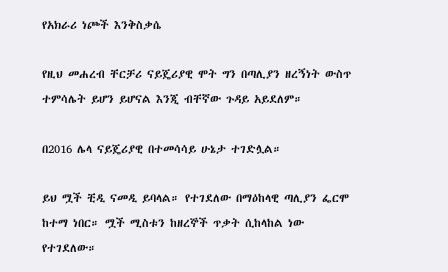የአክራሪ ነጮች እንቅስቃሴ

የዚህ መሐረብ ቸርቻሪ ናይጄሪያዊ ሞት ግን በጣሊያን ዘረኝነት ውስጥ ተምሳሌት ይሆን ይሆናል እንጂ ብቸኛው ጉዳይ አይደለም።

በ2016 ሌላ ናይጄሪያዊ በተመሳሳይ ሁኔታ ተገድሏል።

ይህ ሟች ቺዲ ናመዲ ይባላል። የተገደለው በማዕከላዊ ጣሊያን ፌርሞ ከተማ ነበር። ሟች ሚስቱን ከዘረኞች ጥቃት ሲከላከል ነው የተገደለው።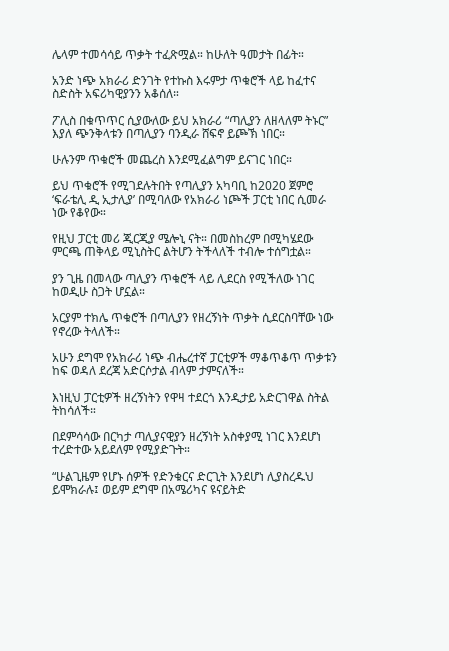ሌላም ተመሳሳይ ጥቃት ተፈጽሟል። ከሁለት ዓመታት በፊት።

አንድ ነጭ አክራሪ ድንገት የተኩስ እሩምታ ጥቁሮች ላይ ከፈተና ስድስት አፍሪካዊያንን አቆሰለ።

ፖሊስ በቁጥጥር ሲያውለው ይህ አክራሪ “ጣሊያን ለዘላለም ትኑር” እያለ ጭንቅላቱን በጣሊያን ባንዲራ ሸፍኖ ይጮኽ ነበር።

ሁሉንም ጥቁሮች መጨረስ እንደሚፈልግም ይናገር ነበር።

ይህ ጥቁሮች የሚገደሉትበት የጣሊያን አካባቢ ከ2020 ጀምሮ ‘ፍራቴሊ ዲ ኢታሊያ’ በሚባለው የአክራሪ ነጮች ፓርቲ ነበር ሲመራ ነው የቆየው።

የዚህ ፓርቲ መሪ ጂርጂያ ሜሎኒ ናት። በመስከረም በሚካሄደው ምርጫ ጠቅላይ ሚኒስትር ልትሆን ትችላለች ተብሎ ተሰግቷል።

ያን ጊዜ በመላው ጣሊያን ጥቁሮች ላይ ሊደርስ የሚችለው ነገር ከወዲሁ ስጋት ሆኗል።

አርያም ተክሌ ጥቁሮች በጣሊያን የዘረኝነት ጥቃት ሲደርስባቸው ነው የኖረው ትላለች።

አሁን ደግሞ የአክራሪ ነጭ ብሔረተኛ ፓርቲዎች ማቆጥቆጥ ጥቃቱን ከፍ ወዳለ ደረጃ አድርሶታል ብላም ታምናለች።

እነዚህ ፓርቲዎች ዘረኝነትን የዋዛ ተደርጎ እንዲታይ አድርገዋል ስትል ትከሳለች።

በደምሳሳው በርካታ ጣሊያናዊያን ዘረኝነት አስቀያሚ ነገር እንደሆነ ተረድተው አይደለም የሚያድጉት።

“ሁልጊዜም የሆኑ ሰዎች የድንቁርና ድርጊት እንደሆነ ሊያስረዱህ ይሞክራሉ፤ ወይም ደግሞ በአሜሪካና ዩናይትድ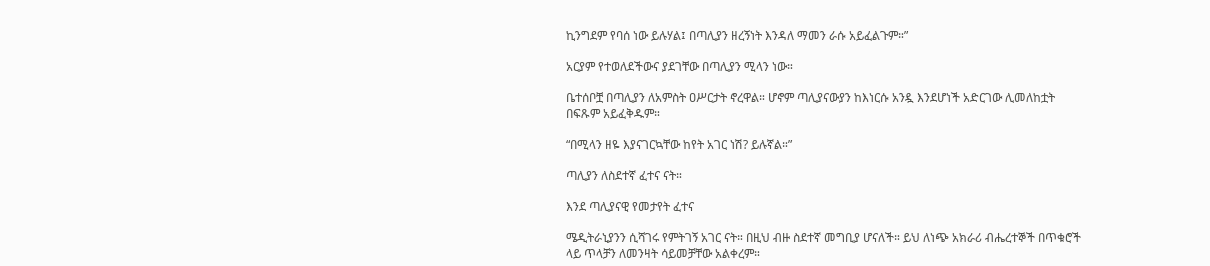ኪንግደም የባሰ ነው ይሉሃል፤ በጣሊያን ዘረኝነት እንዳለ ማመን ራሱ አይፈልጉም።”

አርያም የተወለደችውና ያደገቸው በጣሊያን ሚላን ነው።

ቤተሰቦቿ በጣሊያን ለአምስት ዐሥርታት ኖረዋል። ሆኖም ጣሊያናውያን ከእነርሱ አንዷ እንደሆነች አድርገው ሊመለከቷት በፍጹም አይፈቅዱም።

“በሚላን ዘዬ እያናገርኳቸው ከየት አገር ነሽ? ይሉኛል።”

ጣሊያን ለስደተኛ ፈተና ናት።

እንደ ጣሊያናዊ የመታየት ፈተና

ሜዲትራኒያንን ሲሻገሩ የምትገኝ አገር ናት። በዚህ ብዙ ስደተኛ መግቢያ ሆናለች። ይህ ለነጭ አክራሪ ብሔረተኞች በጥቁሮች ላይ ጥላቻን ለመንዛት ሳይመቻቸው አልቀረም።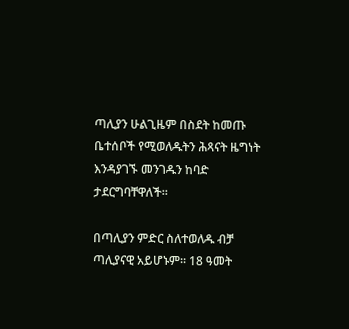ጣሊያን ሁልጊዜም በስደት ከመጡ ቤተሰቦች የሚወለዱትን ሕጻናት ዜግነት እንዳያገኙ መንገዱን ከባድ ታደርግባቸዋለች።

በጣሊያን ምድር ስለተወለዱ ብቻ ጣሊያናዊ አይሆኑም። 18 ዓመት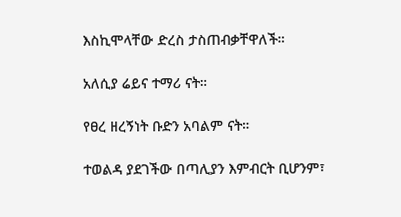እስኪሞላቸው ድረስ ታስጠብቃቸዋለች።

አለሲያ ሬይና ተማሪ ናት።

የፀረ ዘረኝነት ቡድን አባልም ናት።

ተወልዳ ያደገችው በጣሊያን እምብርት ቢሆንም፣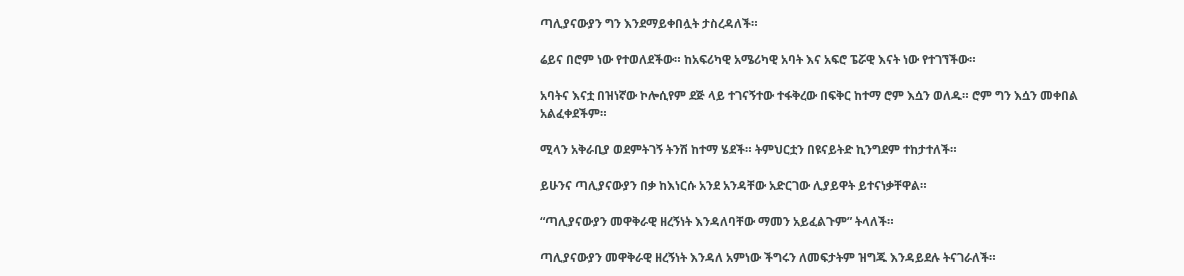ጣሊያናውያን ግን እንደማይቀበሏት ታስረዳለች።

ሬይና በሮም ነው የተወለደችው። ከአፍሪካዊ አሜሪካዊ አባት እና አፍሮ ፔሯዊ እናት ነው የተገኘችው።

አባትና እናቷ በዝነኛው ኮሎሲየም ደጅ ላይ ተገናኝተው ተፋቅረው በፍቅር ከተማ ሮም እሷን ወለዱ። ሮም ግን እሷን መቀበል አልፈቀደችም።

ሚላን አቅራቢያ ወደምትገኝ ትንሽ ከተማ ሄደች። ትምህርቷን በዩናይትድ ኪንግደም ተከታተለች።

ይሁንና ጣሊያናውያን በቃ ከእነርሱ አንደ አንዳቸው አድርገው ሊያይዋት ይተናነቃቸዋል።

“ጣሊያናውያን መዋቅራዊ ዘረኝነት እንዳለባቸው ማመን አይፈልጉም” ትላለች።

ጣሊያናውያን መዋቅራዊ ዘረኝነት እንዳለ አምነው ችግሩን ለመፍታትም ዝግጁ እንዳይደሉ ትናገራለች።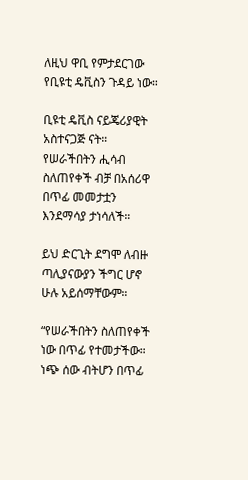ለዚህ ዋቢ የምታደርገው የቢዩቲ ዴቪስን ጉዳይ ነው።

ቢዩቲ ዴቪስ ናይጄሪያዊት አስተናጋጅ ናት። የሠራችበትን ሒሳብ ስለጠየቀች ብቻ በአሰሪዋ በጥፊ መመታቷን እንደማሳያ ታነሳለች።

ይህ ድርጊት ደግሞ ለብዙ ጣሊያናውያን ችግር ሆኖ ሁሉ አይሰማቸውም።

“የሠራችበትን ስለጠየቀች ነው በጥፊ የተመታችው። ነጭ ሰው ብትሆን በጥፊ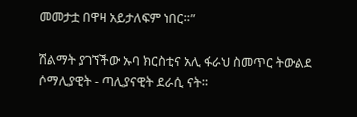መመታቷ በዋዛ አይታለፍም ነበር።”

ሽልማት ያገኘችው ኡባ ክርስቲና አሊ ፋራህ ስመጥር ትውልደ ሶማሊያዊት - ጣሊያናዊት ደራሲ ናት።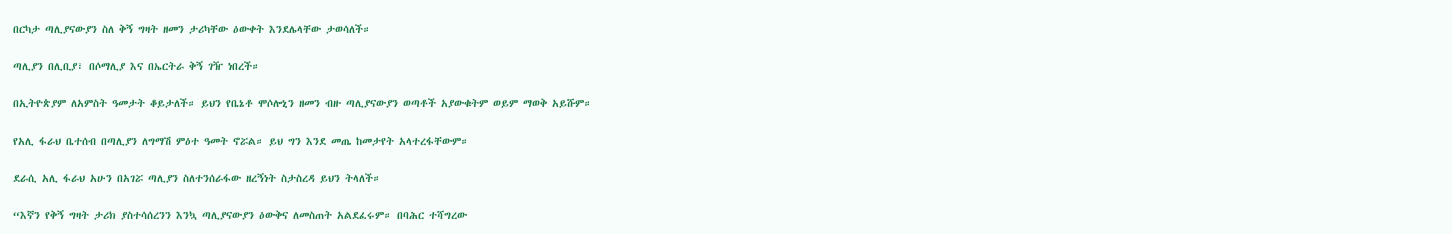በርካታ ጣሊያናውያን ስለ ቅኝ ግዛት ዘመን ታሪካቸው ዕውቀት እንደሌላቸው ታወሳለች።

ጣሊያን በሊቢያ፣ በሶማሊያ እና በኤርትራ ቅኝ ገዥ ነበረች።

በኢትዮጵያም ለአምስት ዓመታት ቆይታለች። ይህን የቤኔቶ ሞሶሎኒን ዘመን ብዙ ጣሊያናውያን ወጣቶች አያውቁትም ወይም ማወቅ አይሹም።

የአሊ ፋራህ ቤተሰብ በጣሊያን ለግማሽ ምዕተ ዓመት ኖሯል። ይህ ግን እንደ መጤ ከመታየት አላተረፋቸውም።

ደራሲ አሊ ፋራህ አሁን በአገሯ ጣሊያን ስለተንሰራፋው ዘረኝነት ስታስረዳ ይህን ትላለች።

“እኛን የቅኝ ግዛት ታሪክ ያስተሳሰረንን እንኳ ጣሊያናውያን ዕውቅና ለመስጠት አልደፈሩም። በባሕር ተሻግረው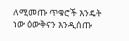ለሚመጡ ጥቁሮች እንዴት ነው ዕውቅናን እንዲሰጡ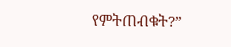የምትጠብቁት?”